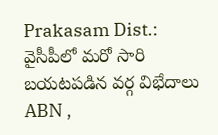Prakasam Dist.: వైసీపీలో మరో సారి బయటపడిన వర్గ విభేదాలు
ABN ,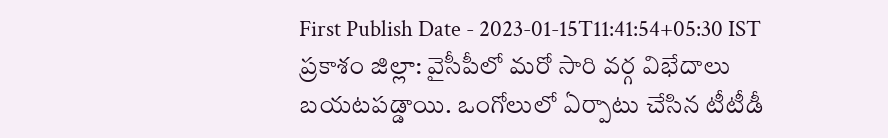First Publish Date - 2023-01-15T11:41:54+05:30 IST
ప్రకాశం జిల్లా: వైసీపీలో మరో సారి వర్గ విభేదాలు బయటపడ్డాయి. ఒంగోలులో ఏర్పాటు చేసిన టీటీడీ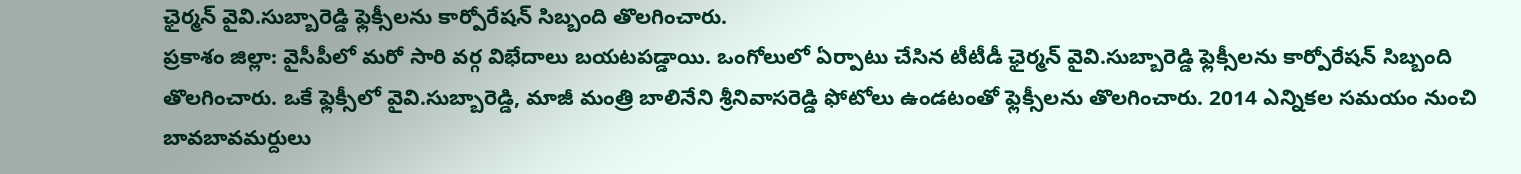ఛైర్మన్ వైవి.సుబ్బారెడ్డి ఫ్లెక్సీలను కార్పోరేషన్ సిబ్బంది తొలగించారు.
ప్రకాశం జిల్లా: వైసీపీలో మరో సారి వర్గ విభేదాలు బయటపడ్డాయి. ఒంగోలులో ఏర్పాటు చేసిన టీటీడీ ఛైర్మన్ వైవి.సుబ్బారెడ్డి ఫ్లెక్సీలను కార్పోరేషన్ సిబ్బంది తొలగించారు. ఒకే ఫ్లెక్సీలో వైవి.సుబ్బారెడ్డి, మాజీ మంత్రి బాలినేని శ్రీనివాసరెడ్డి ఫోటోలు ఉండటంతో ఫ్లెక్సీలను తొలగించారు. 2014 ఎన్నికల సమయం నుంచి బావబావమర్దులు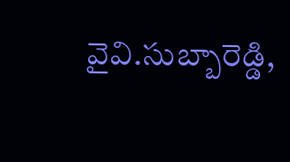వైవి.సుబ్బారెడ్డి,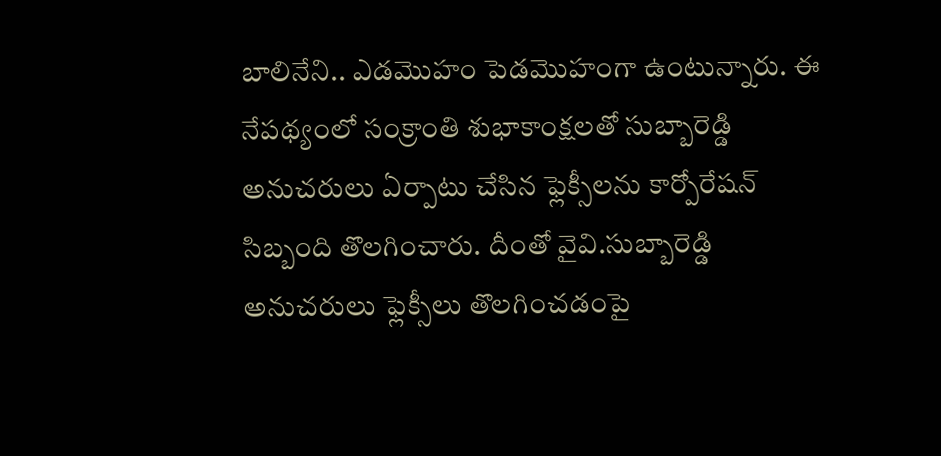బాలినేని.. ఎడమొహం పెడమొహంగా ఉంటున్నారు. ఈ నేపథ్యంలో సంక్రాంతి శుభాకాంక్షలతో సుబ్బారెడ్డి అనుచరులు ఏర్పాటు చేసిన ఫ్లెక్సీలను కార్పోరేషన్ సిబ్బంది తొలగించారు. దీంతో వైవి.సుబ్బారెడ్డి అనుచరులు ఫ్లెక్సీలు తొలగించడంపై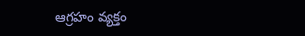ఆగ్రహం వ్యక్తం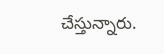చేస్తున్నారు.